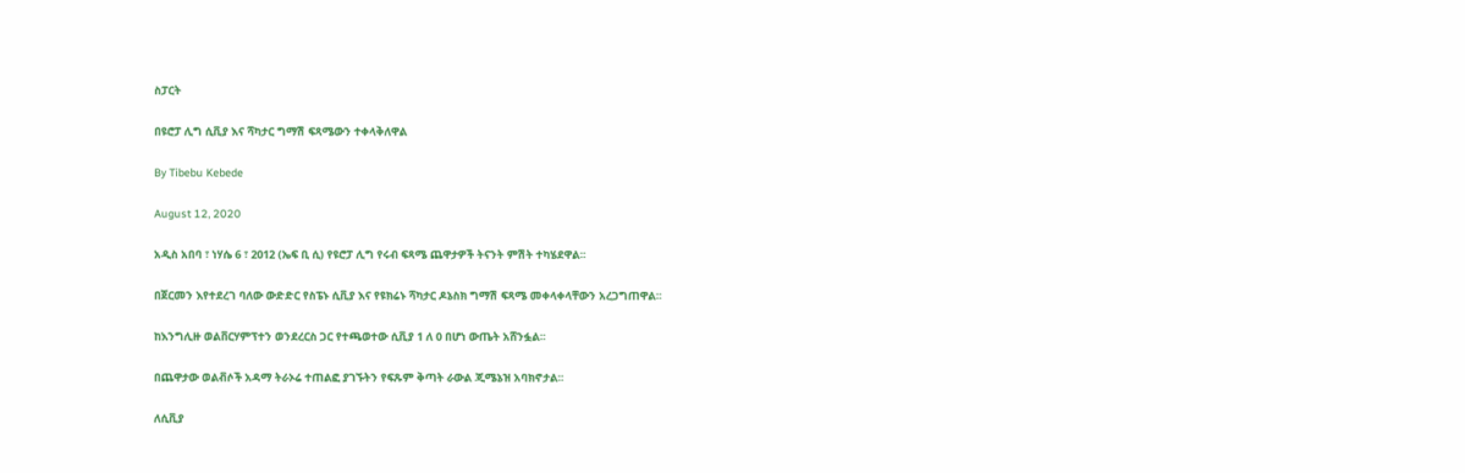ስፓርት

በዩሮፓ ሊግ ሲቪያ እና ሻካታር ግማሽ ፍጻሜውን ተቀላቅለዋል

By Tibebu Kebede

August 12, 2020

አዲስ አበባ ፣ ነሃሴ 6 ፣ 2012 (ኤፍ ቢ ሲ) የዩሮፓ ሊግ የሩብ ፍጻሜ ጨዋታዎች ትናንት ምሽት ተካሄደዋል፡፡

በጀርመን እየተደረገ ባለው ውድድር የስፔኑ ሲቪያ እና የዩክሬኑ ሻካታር ዶኔስክ ግማሽ ፍጻሜ መቀላቀላቸውን አረጋግጠዋል፡፡

ከእንግሊዙ ወልቨርሃምፕተን ወንደረርስ ጋር የተጫወተው ሲቪያ 1 ለ 0 በሆነ ውጤት አሸንፏል፡፡

በጨዋታው ወልቭሶች አዳማ ትራኦሬ ተጠልፎ ያገኙትን የፍጹም ቅጣት ራውል ጂሜኔዝ አባክኖታል፡፡

ለሲቪያ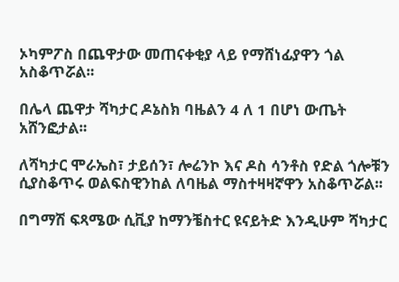ኦካምፖስ በጨዋታው መጠናቀቂያ ላይ የማሸነፊያዋን ጎል አስቆጥሯል፡፡

በሌላ ጨዋታ ሻካታር ዶኔስክ ባዜልን 4 ለ 1 በሆነ ውጤት አሸንፎታል፡፡

ለሻካታር ሞራኤስ፣ ታይሰን፣ ሎሬንኮ እና ዶስ ሳንቶስ የድል ጎሎቹን ሲያስቆጥሩ ወልፍስዊንከል ለባዜል ማስተዛዛኛዋን አስቆጥሯል፡፡

በግማሽ ፍጻሜው ሲቪያ ከማንቼስተር ዩናይትድ እንዲሁም ሻካታር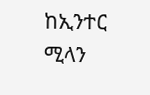ከኢንተር ሚላን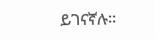ይገናኛሉ፡፡